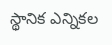స్థానిక ఎన్నికల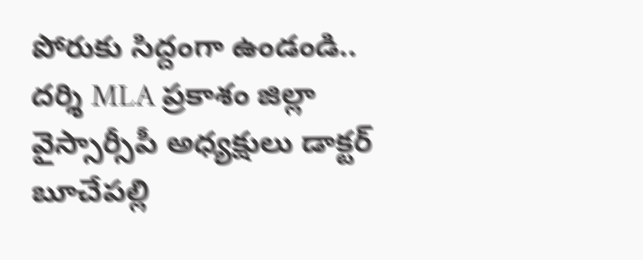పోరుకు సిద్దంగా ఉండండి.. దర్శి MLA ప్రకాశం జిల్లా వైస్సార్సీపీ అధ్యక్షులు డాక్టర్ బూచేపల్లి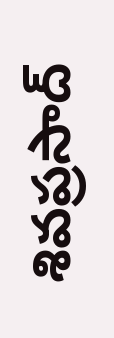శివప్రసాద్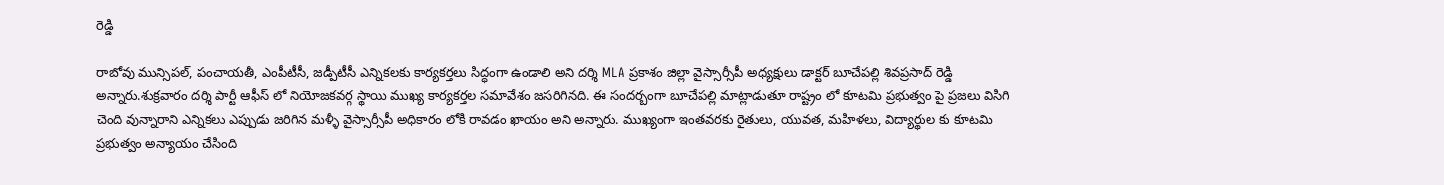రెడ్డి

రాబోవు మున్సిపల్, పంచాయతీ, ఎంపీటీసీ, జడ్పీటీసీ ఎన్నికలకు కార్యకర్తలు సిద్ధంగా ఉండాలి అని దర్శి MLA ప్రకాశం జిల్లా వైస్సార్సీపీ అధ్యక్షులు డాక్టర్ బూచేపల్లి శివప్రసాద్ రెడ్డి అన్నారు.శుక్రవారం దర్శి పార్టీ ఆఫీస్ లో నియోజకవర్గ స్థాయి ముఖ్య కార్యకర్తల సమావేశం జసరిగినది. ఈ సందర్బంగా బూచేపల్లి మాట్లాడుతూ రాష్ట్రం లో కూటమి ప్రభుత్వం పై ప్రజలు విసిగి చెంది వున్నారాని ఎన్నికలు ఎప్పుడు జరిగిన మళ్ళీ వైస్సార్సీపీ అధికారం లోకి రావడం ఖాయం అని అన్నారు. ముఖ్యంగా ఇంతవరకు రైతులు, యువత, మహిళలు, విద్యార్థుల కు కూటమి ప్రభుత్వం అన్యాయం చేసింది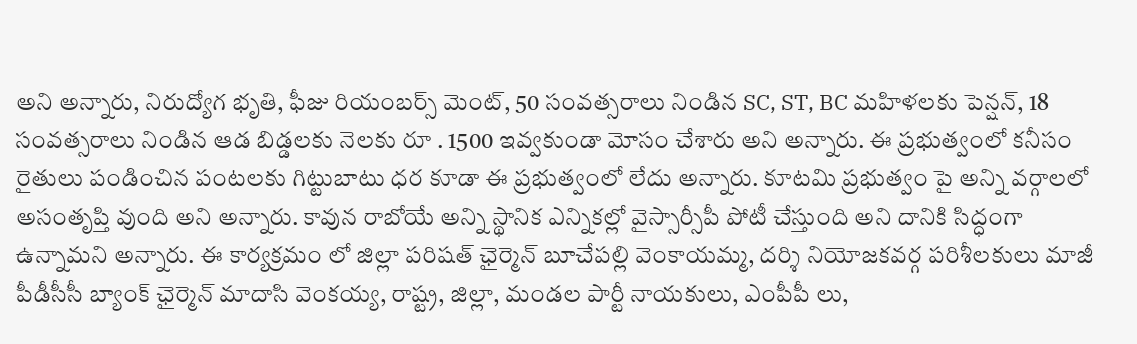అని అన్నారు, నిరుద్యోగ భృతి, ఫీజు రియంబర్స్ మెంట్, 50 సంవత్సరాలు నిండిన SC, ST, BC మహిళలకు పెన్షన్, 18 సంవత్సరాలు నిండిన ఆడ బిడ్డలకు నెలకు రూ . 1500 ఇవ్వకుండా మోసం చేశారు అని అన్నారు. ఈ ప్రభుత్వంలో కనీసం రైతులు పండించిన పంటలకు గిట్టుబాటు ధర కూడా ఈ ప్రభుత్వంలో లేదు అన్నారు. కూటమి ప్రభుత్వం పై అన్ని వర్గాలలో అసంతృప్తి వుంది అని అన్నారు. కావున రాబోయే అన్ని స్థానిక ఎన్నికల్లో వైస్సార్సీపీ పోటీ చేస్తుంది అని దానికి సిద్ధంగా ఉన్నామని అన్నారు. ఈ కార్యక్రమం లో జిల్లా పరిషత్ ఛైర్మెన్ బూచేపల్లి వెంకాయమ్మ, దర్శి నియోజకవర్గ పరిశీలకులు మాజీ పీడీసీసీ బ్యాంక్ ఛైర్మెన్ మాదాసి వెంకయ్య, రాష్ట్ర, జిల్లా, మండల పార్టీ నాయకులు, ఎంపీపీ లు,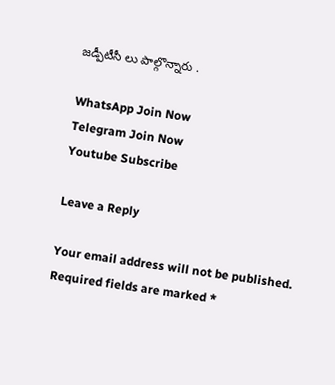జడ్పీటీసీ లు పాల్గొన్నారు .

WhatsApp Join Now
Telegram Join Now
Youtube Subscribe

Leave a Reply

Your email address will not be published. Required fields are marked *